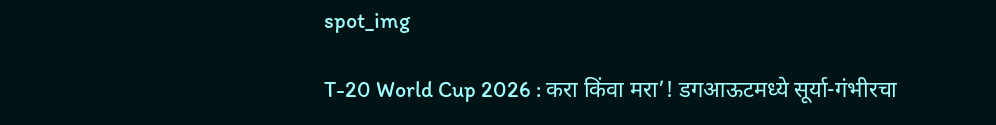spot_img

T-20 World Cup 2026 : करा किंवा मरा’! डगआऊटमध्ये सूर्या-गंभीरचा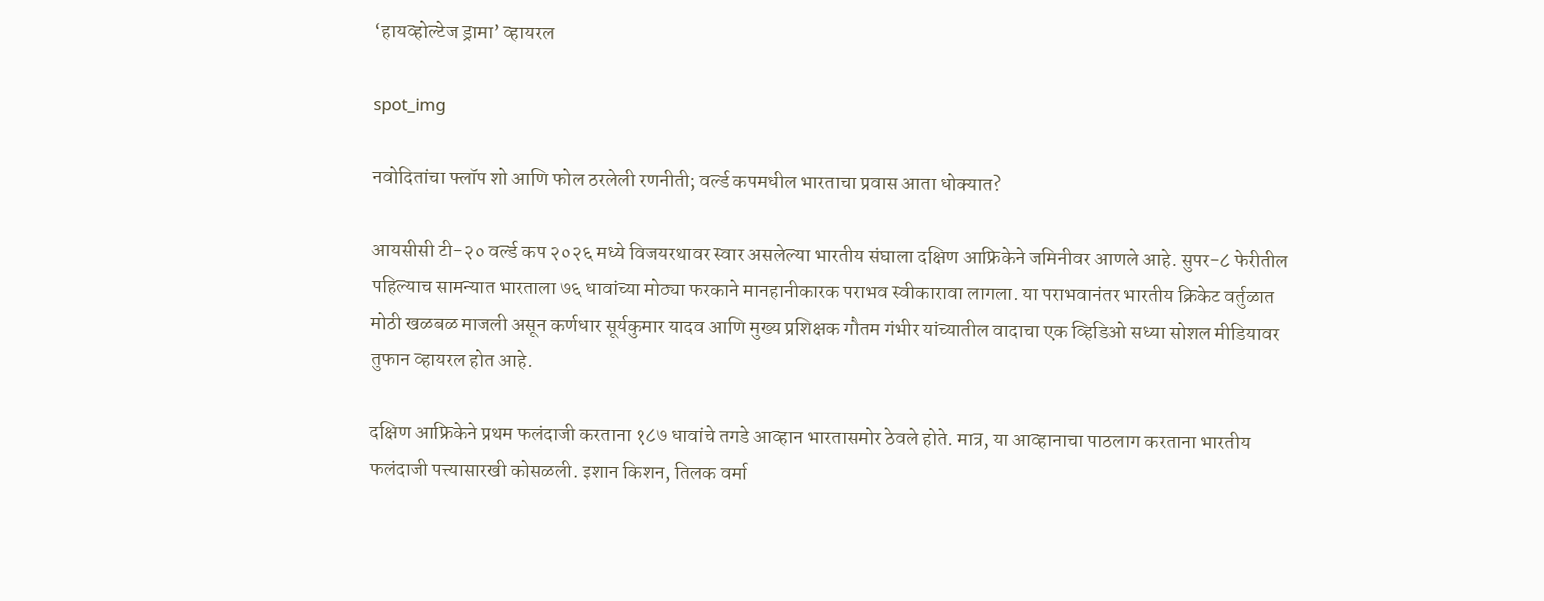‘हायव्होल्टेज ड्रामा’ व्हायरल

spot_img

नवोदितांचा फ्लॉप शो आणि फोल ठरलेली रणनीती; वर्ल्ड कपमधील भारताचा प्रवास आता धोक्यात?

आयसीसी टी-२० वर्ल्ड कप २०२६ मध्ये विजयरथावर स्वार असलेल्या भारतीय संघाला दक्षिण आफ्रिकेने जमिनीवर आणले आहे. सुपर-८ फेरीतील पहिल्याच सामन्यात भारताला ७६ धावांच्या मोठ्या फरकाने मानहानीकारक पराभव स्वीकारावा लागला. या पराभवानंतर भारतीय क्रिकेट वर्तुळात मोठी खळबळ माजली असून कर्णधार सूर्यकुमार यादव आणि मुख्य प्रशिक्षक गौतम गंभीर यांच्यातील वादाचा एक व्हिडिओ सध्या सोशल मीडियावर तुफान व्हायरल होत आहे.

दक्षिण आफ्रिकेने प्रथम फलंदाजी करताना १८७ धावांचे तगडे आव्हान भारतासमोर ठेवले होते. मात्र, या आव्हानाचा पाठलाग करताना भारतीय फलंदाजी पत्त्यासारखी कोसळली. इशान किशन, तिलक वर्मा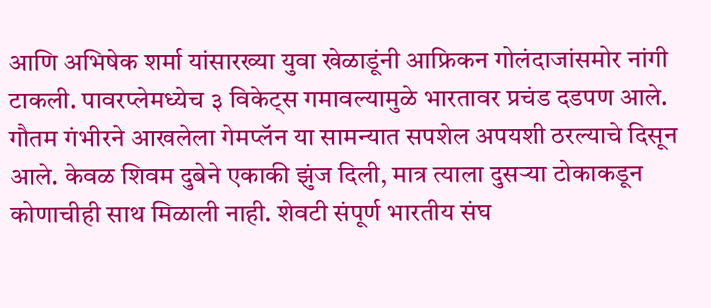आणि अभिषेक शर्मा यांसारख्या युवा खेळाडूंनी आफ्रिकन गोलंदाजांसमोर नांगी टाकली. पावरप्लेमध्येच ३ विकेट्स गमावल्यामुळे भारतावर प्रचंड दडपण आले. गौतम गंभीरने आखलेला गेमप्लॅन या सामन्यात सपशेल अपयशी ठरल्याचे दिसून आले. केवळ शिवम दुबेने एकाकी झुंज दिली, मात्र त्याला दुसऱ्या टोकाकडून कोणाचीही साथ मिळाली नाही. शेवटी संपूर्ण भारतीय संघ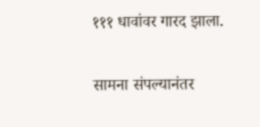१११ धावांवर गारद झाला.

सामना संपल्यानंतर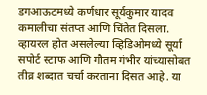डगआऊटमध्ये कर्णधार सूर्यकुमार यादव कमालीचा संतप्त आणि चिंतेत दिसला. व्हायरल होत असलेल्या व्हिडिओमध्ये सूर्या सपोर्ट स्टाफ आणि गौतम गंभीर यांच्यासोबत तीव्र शब्दात चर्चा करताना दिसत आहे. या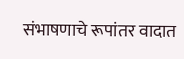संभाषणाचे रूपांतर वादात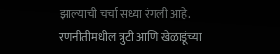झाल्याची चर्चा सध्या रंगली आहे. रणनीतीमधील त्रुटी आणि खेळाडूंच्या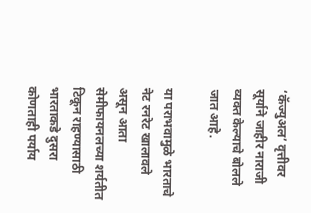‘कॅज्युअल’ वृत्तीवर सूर्याने जाहीर नाराजी व्यक्त केल्याचे बोलले जात आहे.

या पराभवामुळे भारताचे नेट रनरेट खालावले असून आता सेमीफायनलच्या शर्यतीत टिकून राहण्यासाठी भारताकडे दुसरा कोणताही पर्याय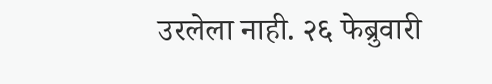उरलेला नाही. २६ फेब्रुवारी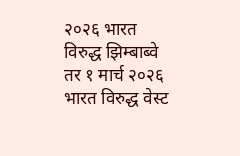२०२६ भारत विरुद्ध झिम्बाब्वे तर १ मार्च २०२६ भारत विरुद्ध वेस्ट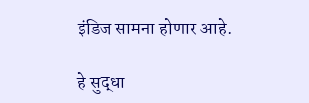इंडिज सामना होणार आहे.

हे सुद्धा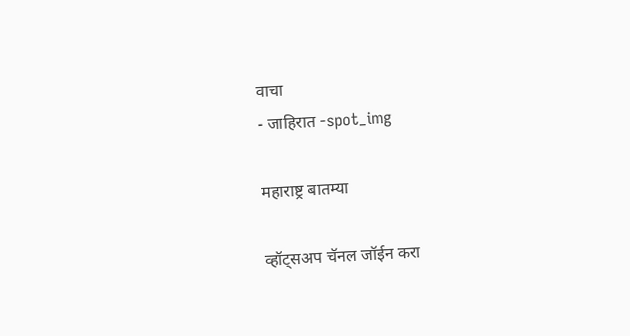वाचा
- जाहिरात -spot_img

महाराष्ट्र बातम्या

व्हॉट्सअप चॅनल जॉईन करा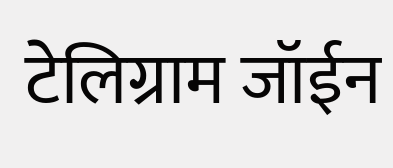टेलिग्राम जॉईन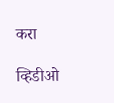करा

व्हिडीओ